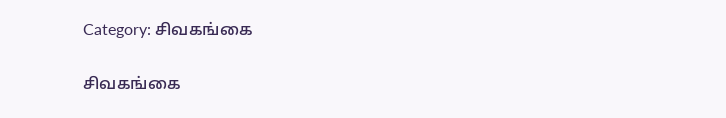Category: சிவகங்கை

சிவகங்கை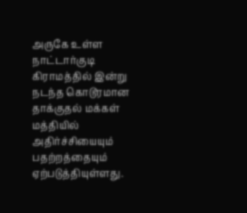அருகே உள்ள நாட்டார்குடி கிராமத்தில் இன்று நடந்த கொடூரமான தாக்குதல் மக்கள் மத்தியில் அதிர்ச்சியையும் பதற்றத்தையும் ஏற்படுத்தியுள்ளது.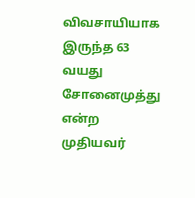விவசாயியாக இருந்த 63 வயது சோனைமுத்து என்ற முதியவர்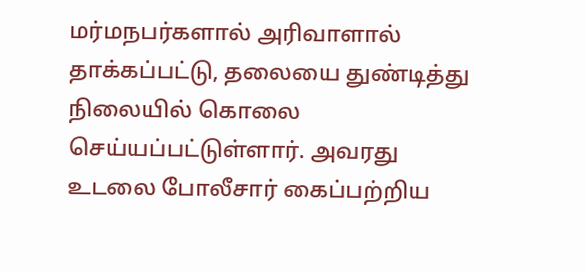மர்மநபர்களால் அரிவாளால் தாக்கப்பட்டு, தலையை துண்டித்து நிலையில் கொலை செய்யப்பட்டுள்ளார். அவரது உடலை போலீசார் கைப்பற்றிய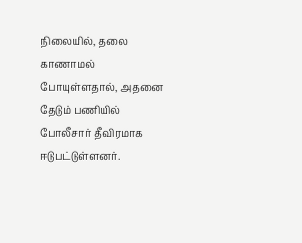நிலையில், தலை காணாமல் போயுள்ளதால், அதனை தேடும் பணியில் போலீசார் தீவிரமாக ஈடுபட்டுள்ளனர்.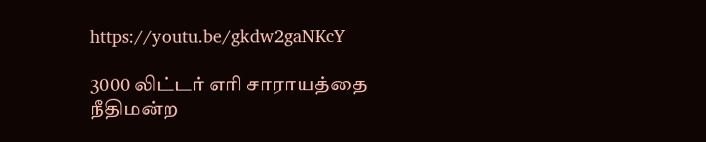https://youtu.be/gkdw2gaNKcY

3000 லிட்டர் எரி சாராயத்தை நீதிமன்ற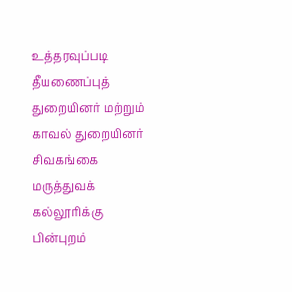உத்தரவுப்படி தீயணைப்புத் துறையினர் மற்றும் காவல் துறையினர் சிவகங்கை மருத்துவக் கல்லூரிக்கு பின்புறம்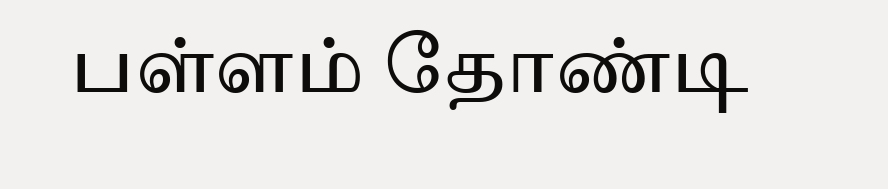பள்ளம் தோண்டி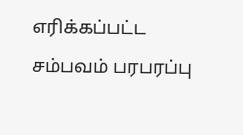எரிக்கப்பட்ட சம்பவம் பரபரப்பு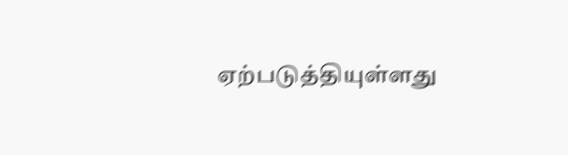ஏற்படுத்தியுள்ளது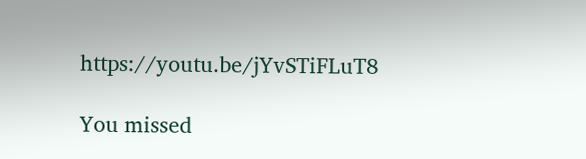https://youtu.be/jYvSTiFLuT8

You missed